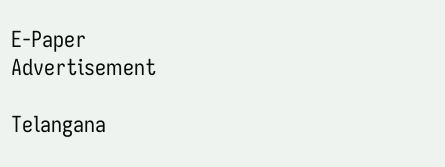E-Paper
Advertisement

Telangana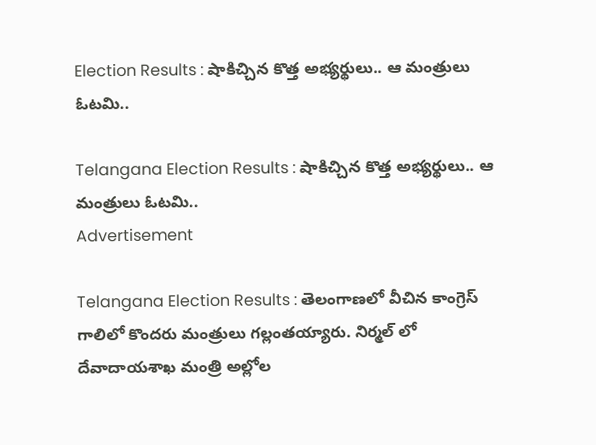Election Results : షాకిచ్చిన కొత్త అభ్యర్థులు.. ఆ మంత్రులు ఓటమి..

Telangana Election Results : షాకిచ్చిన కొత్త అభ్యర్థులు.. ఆ మంత్రులు ఓటమి..
Advertisement

Telangana Election Results : తెలంగాణలో వీచిన కాంగ్రెస్ గాలిలో కొందరు మంత్రులు గల్లంతయ్యారు. నిర్మల్ లో దేవాదాయశాఖ మంత్రి అల్లోల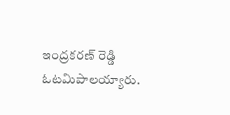ఇంద్రకరణ్ రెడ్డి ఓటమిపాలయ్యారు.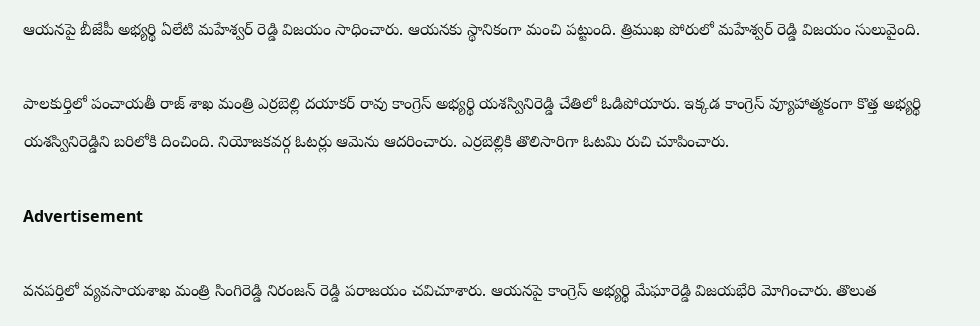ఆయనపై బీజేపీ అభ్యర్థి ఏలేటి మహేశ్వర్ రెడ్డి విజయం సాధించారు. ఆయనకు స్థానికంగా మంచి పట్టుంది. త్రిముఖ పోరులో మహేశ్వర్ రెడ్డి విజయం సులువైంది.

పాలకుర్తిలో పంచాయతీ రాజ్ శాఖ మంత్రి ఎర్రబెల్లి దయాకర్ రావు కాంగ్రెస్ అభ్యర్థి యశస్వినిరెడ్డి చేతిలో ఓడిపోయారు. ఇక్కడ కాంగ్రెస్ వ్యూహాత్మకంగా కొత్త అభ్యర్థి యశస్వినిరెడ్డిని బరిలోకి దించింది. నియోజకవర్గ ఓటర్లు ఆమెను ఆదరించారు. ఎర్రబెల్లికి తొలిసారిగా ఓటమి రుచి చూపించారు.

Advertisement

వనపర్తిలో వ్యవసాయశాఖ మంత్రి సింగిరెడ్డి నిరంజన్ రెడ్డి పరాజయం చవిచూశారు. ఆయనపై కాంగ్రెస్ అభ్యర్థి మేఘారెడ్డి విజయభేరి మోగించారు. తొలుత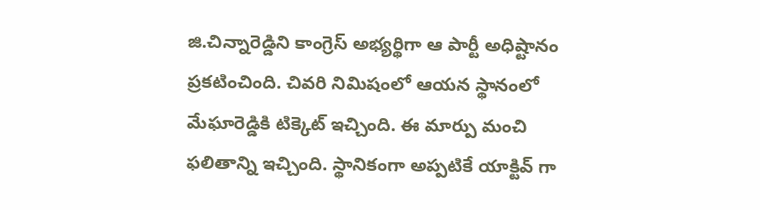జి.చిన్నారెడ్డిని కాంగ్రెస్ అభ్యర్థిగా ఆ పార్టీ అధిష్టానం ప్రకటించింది. చివరి నిమిషంలో ఆయన స్థానంలో మేఘారెడ్డికి టిక్కెట్ ఇచ్చింది. ఈ మార్పు మంచి ఫలితాన్ని ఇచ్చింది. స్థానికంగా అప్పటికే యాక్టివ్ గా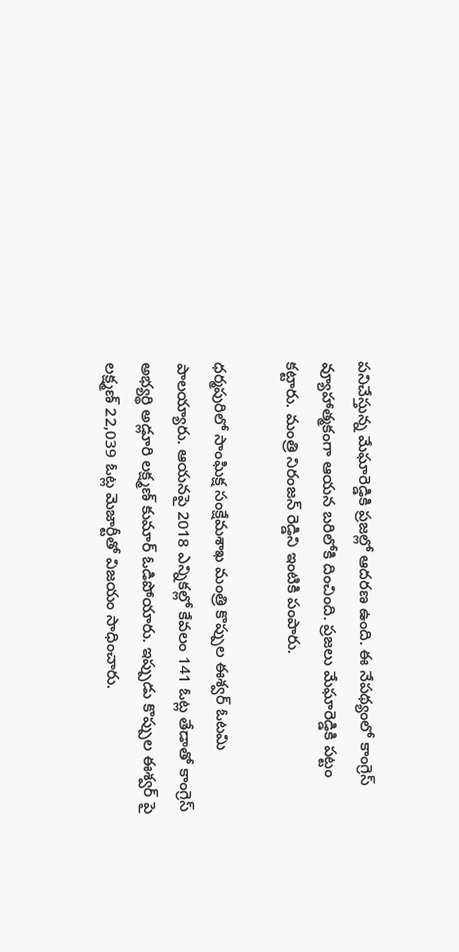పనిచేస్తున్న మేఘారెడ్డికి ప్రజల్లో ఆదరణ ఉంది. ఈ నేపథ్యంలో కాంగ్రెస్ వ్యూహాత్మకంగా ఆయన బరిలోకి దించింది. ప్రజలు మేఘారెడ్డికి పట్టం కట్టారు. మంత్రి నిరంజన్ రెడ్డిని ఇంటికి పంపారు.

ధర్మపురిలో సాంఘిక్ష సంక్షేమశాఖ మంత్రి కొప్పుల ఈశ్వర్ ఓటమి పాలయ్యారు. ఆయనపై 2018 ఎన్నికల్లో కేవలం 141 ఓట్ల తేడాతో కాంగ్రెస్ అభ్యర్థి అడ్లూరి లక్ష్మణ్ కుమార్ ఓడిపోయారు. ఇప్పుడు కొప్పుల ఈశ్వర్ పై లక్ష్మణ్ 22,039 ఓట్ల మెజార్టీతో విజయం సాధించారు.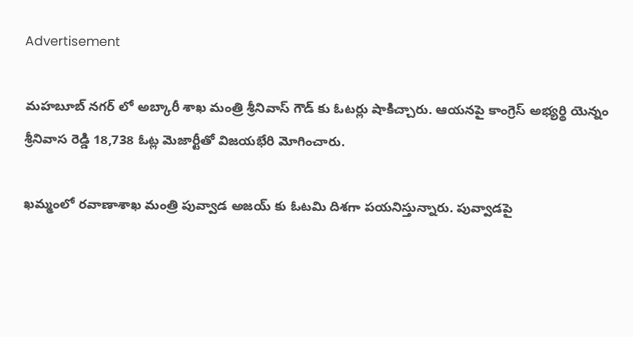Advertisement

మహబూబ్ నగర్ లో అబ్కారీ శాఖ మంత్రి శ్రీనివాస్ గౌడ్ కు ఓటర్లు షాకిచ్చారు. ఆయనపై కాంగ్రెస్ అభ్యర్థి యెన్నం శ్రీనివాస రెడ్డి 18,738 ఓట్ల మెజార్టీతో విజయభేరి మోగించారు.

ఖమ్మంలో రవాణాశాఖ మంత్రి పువ్వాడ అజయ్ కు ఓటమి దిశగా పయనిస్తున్నారు. పువ్వాడపై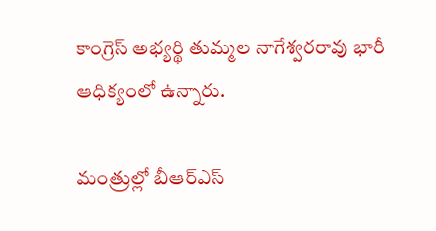కాంగ్రెస్ అభ్యర్థి తుమ్మల నాగేశ్వరరావు భారీ ఆధిక్యంలో ఉన్నారు.

మంత్రుల్లో బీఆర్ఎస్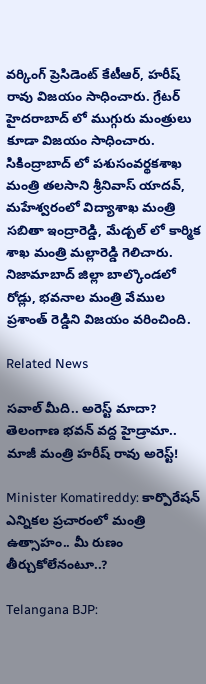వర్కింగ్ ప్రెసిడెంట్ కేటీఆర్, హరీష్ రావు విజయం సాధించారు. గ్రేటర్ హైదరాబాద్ లో ముగ్గురు మంత్రులు కూడా విజయం సాధించారు. సికింద్రాబాద్ లో పశుసంవర్థకశాఖ మంత్రి తలసాని శ్రీనివాస్ యాదవ్, మహేశ్వరంలో విద్యాశాఖ మంత్రి సబితా ఇంద్రారెడ్డి, మేడ్చల్ లో కార్మిక శాఖ మంత్రి మల్లారెడ్డి గెలిచారు. నిజామాబాద్ జిల్లా బాల్కొండలో రోడ్లు, భవనాల మంత్రి వేముల ప్రశాంత్ రెడ్డిని విజయం వరించింది.

Related News

సవాల్ మీది.. అరెస్ట్ మాదా? తెలంగాణ భవన్ వద్ద హైడ్రామా.. మాజీ మంత్రి హరీష్ రావు అరెస్ట్!

Minister Komatireddy: కార్పొరేషన్ ఎన్నికల ప్రచారంలో మంత్రి ఉత్సాహం.. మీ రుణం తీర్చుకోలేనంటూ..?

Telangana BJP: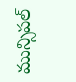మున్సిపల్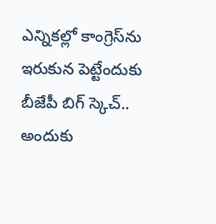ఎన్నికల్లో కాంగ్రెస్‌ను ఇరుకున పెట్టేందుకు బీజేపీ బిగ్ స్కెచ్.. అందుకు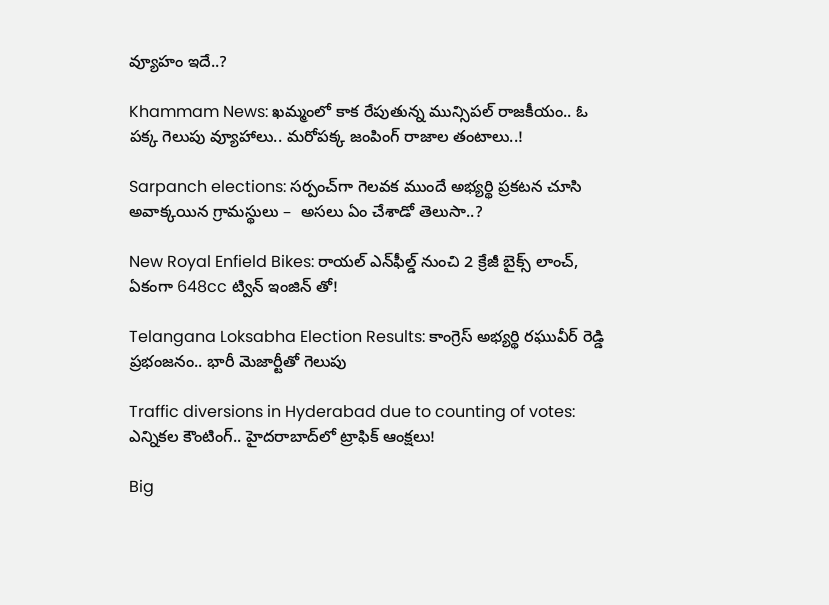వ్యూహం ఇదే..?

Khammam News: ఖమ్మంలో కాక రేపుతున్న మున్సిపల్ రాజకీయం.. ఓ పక్క గెలుపు వ్యూహాలు.. మరోపక్క జంపింగ్ రాజాల తంటాలు..!

Sarpanch elections: సర్పంచ్‌గా గెలవక ముందే అభ్యర్థి ప్రకటన చూసి అవాక్కయిన గ్రామస్థులు –  అసలు ఏం చేశాడో తెలుసా..?

New Royal Enfield Bikes: రాయల్ ఎన్‌ఫీల్డ్ నుంచి 2 క్రేజీ బైక్స్ లాంచ్, ఏకంగా 648cc ట్విన్ ఇంజిన్ తో!

Telangana Loksabha Election Results: కాంగ్రెస్ అభ్యర్థి రఘువీర్ రెడ్డి ప్రభంజనం.. భారీ మెజార్టీతో గెలుపు

Traffic diversions in Hyderabad due to counting of votes: ఎన్నికల కౌంటింగ్.. హైదరాబాద్‌లో ట్రాఫిక్ ఆంక్షలు!

Big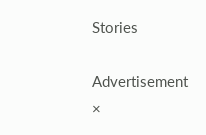Stories

Advertisement
×